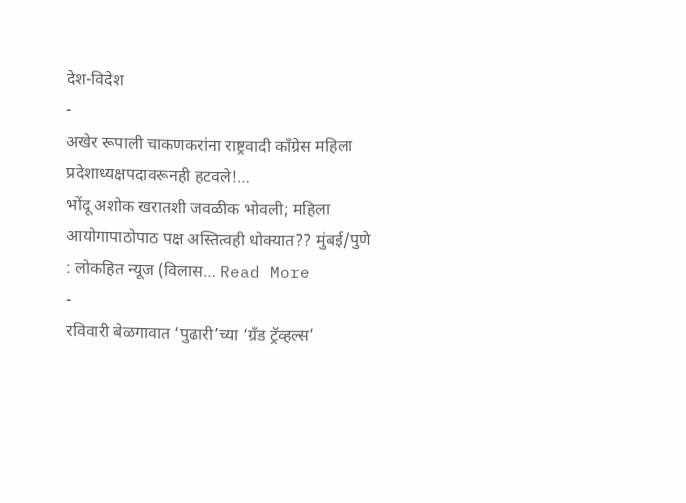देश-विदेश
-
अखेर रूपाली चाकणकरांना राष्ट्रवादी काँग्रेस महिला प्रदेशाध्यक्षपदावरूनही हटवले!…
भोंदू अशोक खरातशी जवळीक भोवली; महिला आयोगापाठोपाठ पक्ष अस्तित्वही धोक्यात?? मुंबई/पुणे : लोकहित न्यूज (विलास… Read More
-
रविवारी बेळगावात ‘पुढारी’च्या ‘ग्रँड ट्रॅव्हल्स’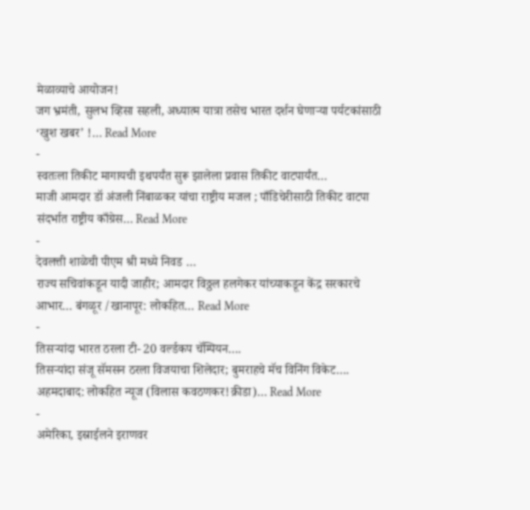मेळाव्याचे आयोजन!
जग भ्रमंती, सुलभ व्हिसा सहली, अध्यात्म यात्रा तसेच भारत दर्शन घेणाऱ्या पर्यटकांसाठी ‘खुश खबर’ !… Read More
-
स्वतःला तिकीट मागायची इथपर्यंत सुरू झालेला प्रवास तिकीट वाटपार्यंत…
माजी आमदार डॉ अंजली निंबाळकर यांचा राष्ट्रीय मजल ; पाँडिचेरीसाठी तिकीट वाटपा संदर्भात राष्ट्रीय काँग्रेस… Read More
-
देवलत्ती शाळेची पीएम श्री मध्ये निवड …
राज्य सचिवांकडून यादी जाहीर; आमदार विठ्ठल हलगेकर यांच्याकडून केंद्र सरकारचे आभार… बंगळूर /खानापूर: लोकहित… Read More
-
तिसऱ्यांदा भारत ठरला टी- 20 वर्ल्डकप चॅम्पियन….
तिसऱ्यांदा संजू सॅमसन ठरला विजयाचा शिलेदार; बुमराहचे मॅच विनिंग विकेट…. अहमदाबाद: लोकहित न्यूज (विलास कवठणकर!क्रीडा)… Read More
-
अमेरिका, इस्राईलने इराणवर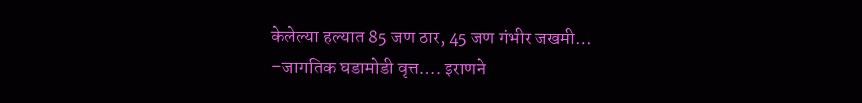केलेल्या हल्यात 85 जण ठार, 45 जण गंभीर जखमी…
–जागतिक घडामोडी वृत्त…. इराणने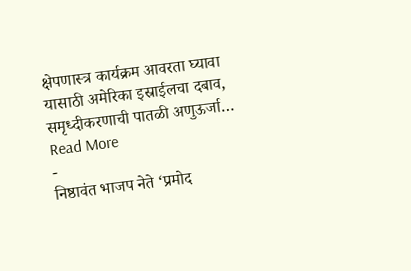क्षेपणास्त्र कार्यक्रम आवरता घ्यावा यासाठी अमेरिका इस्राईलचा दबाव, समृध्दीकरणाची पातळी अणुऊर्जा… Read More
-
निष्ठावंत भाजप नेते ‘प्रमोद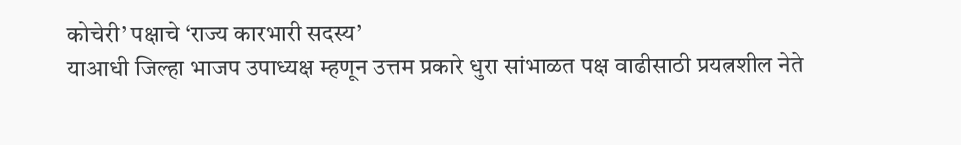कोचेरी’ पक्षाचे ‘राज्य कारभारी सदस्य’
याआधी जिल्हा भाजप उपाध्यक्ष म्हणून उत्तम प्रकारे धुरा सांभाळत पक्ष वाढीसाठी प्रयत्नशील नेते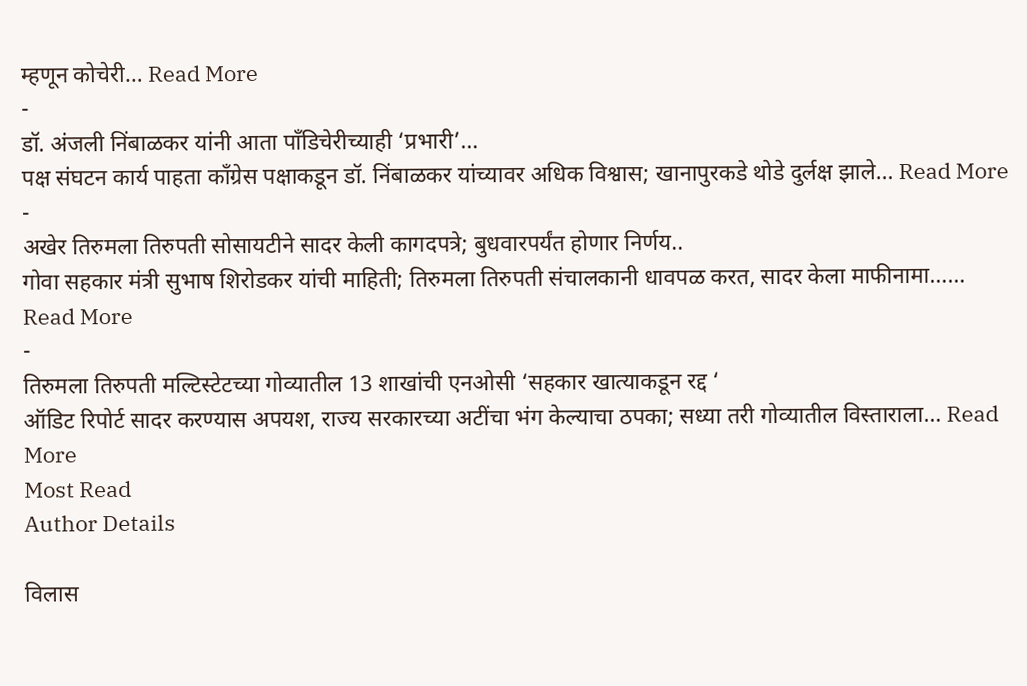म्हणून कोचेरी… Read More
-
डॉ. अंजली निंबाळकर यांनी आता पाँडिचेरीच्याही ‘प्रभारी’…
पक्ष संघटन कार्य पाहता काँग्रेस पक्षाकडून डॉ. निंबाळकर यांच्यावर अधिक विश्वास; खानापुरकडे थोडे दुर्लक्ष झाले… Read More
-
अखेर तिरुमला तिरुपती सोसायटीने सादर केली कागदपत्रे; बुधवारपर्यंत होणार निर्णय..
गोवा सहकार मंत्री सुभाष शिरोडकर यांची माहिती; तिरुमला तिरुपती संचालकानी धावपळ करत, सादर केला माफीनामा…… Read More
-
तिरुमला तिरुपती मल्टिस्टेटच्या गोव्यातील 13 शाखांची एनओसी ‘सहकार खात्याकडून रद्द ‘
ऑडिट रिपोर्ट सादर करण्यास अपयश, राज्य सरकारच्या अटींचा भंग केल्याचा ठपका; सध्या तरी गोव्यातील विस्ताराला… Read More
Most Read
Author Details

विलास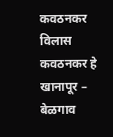कवठनकर
विलास कवठनकर हे खानापूर – बेळगाव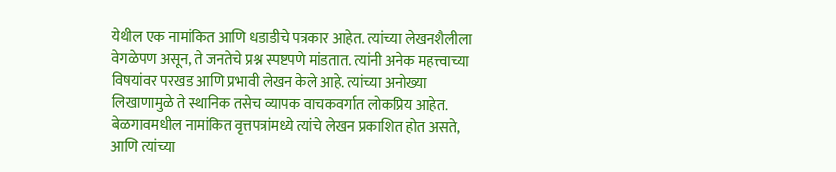येथील एक नामांकित आणि धडाडीचे पत्रकार आहेत. त्यांच्या लेखनशैलीला वेगळेपण असून, ते जनतेचे प्रश्न स्पष्टपणे मांडतात. त्यांनी अनेक महत्त्वाच्या विषयांवर परखड आणि प्रभावी लेखन केले आहे. त्यांच्या अनोख्या लिखाणामुळे ते स्थानिक तसेच व्यापक वाचकवर्गात लोकप्रिय आहेत. बेळगावमधील नामांकित वृत्तपत्रांमध्ये त्यांचे लेखन प्रकाशित होत असते, आणि त्यांच्या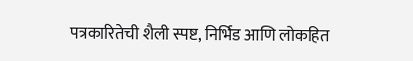पत्रकारितेची शैली स्पष्ट, निर्भिड आणि लोकहित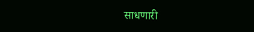साधणारी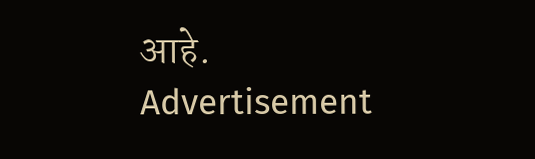आहे.
Advertisement